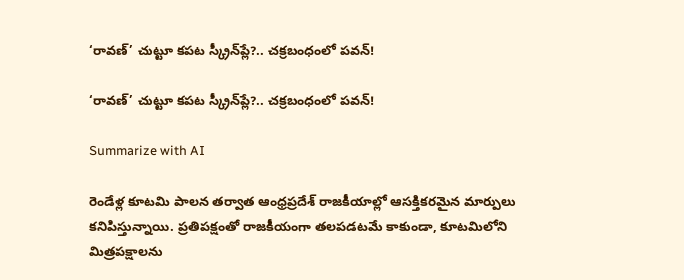‘రావణ్‌’ చుట్టూ కపట స్క్రీన్‌ప్లే?.. చ‌క్ర‌బంధంలో ప‌వ‌న్!

‘రావణ్‌’ చుట్టూ కపట స్క్రీన్‌ప్లే?.. చ‌క్ర‌బంధంలో ప‌వ‌న్!

Summarize with AI

రెండేళ్ల కూటమి పాలన తర్వాత ఆంధ్రప్రదేశ్‌ రాజకీయాల్లో ఆసక్తికరమైన మార్పులు కనిపిస్తున్నాయి. ప్రతిపక్షంతో రాజకీయంగా తలపడటమే కాకుండా, కూటమిలోని మిత్రపక్షాలను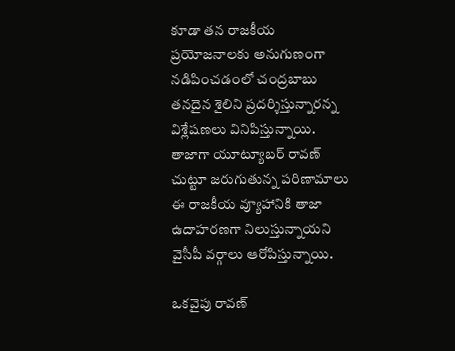కూడా తన రాజకీయ ప్రయోజనాలకు అనుగుణంగా నడిపించడంలో చంద్రబాబు తనదైన శైలిని ప్రదర్శిస్తున్నారన్న విశ్లేషణలు వినిపిస్తున్నాయి. తాజాగా యూట్యూబర్‌ రావణ్‌ చుట్టూ జరుగుతున్న పరిణామాలు ఈ రాజకీయ వ్యూహానికి తాజా ఉదాహరణగా నిలుస్తున్నాయని వైసీపీ వర్గాలు ఆరోపిస్తున్నాయి.

ఒకవైపు రావణ్‌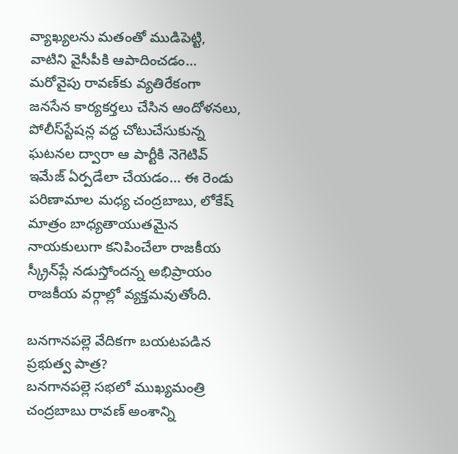వ్యాఖ్యలను మతంతో ముడిపెట్టి, వాటిని వైసీపీకి ఆపాదించడం… మరోవైపు రావణ్‌కు వ్యతిరేకంగా జనసేన కార్యకర్తలు చేసిన ఆందోళనలు, పోలీస్‌స్టేషన్ల వద్ద చోటుచేసుకున్న ఘటనల ద్వారా ఆ పార్టీకి నెగెటివ్‌ ఇమేజ్‌ ఏర్పడేలా చేయడం… ఈ రెండు పరిణామాల మధ్య చంద్రబాబు, లోకేష్‌ మాత్రం బాధ్యతాయుతమైన నాయకులుగా కనిపించేలా రాజకీయ స్క్రీన్‌ప్లే నడుస్తోందన్న అభిప్రాయం రాజకీయ వర్గాల్లో వ్యక్తమవుతోంది.

బనగానపల్లె వేదికగా బయటపడిన ప్రభుత్వ పాత్ర?
బనగానపల్లె సభలో ముఖ్యమంత్రి చంద్రబాబు రావణ్‌ అంశాన్ని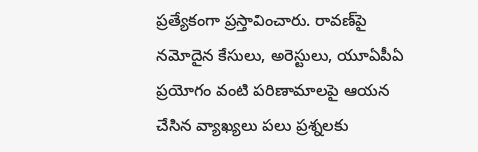ప్రత్యేకంగా ప్రస్తావించారు. రావణ్‌పై నమోదైన కేసులు, అరెస్టులు, యూఏపీఏ ప్రయోగం వంటి పరిణామాలపై ఆయన చేసిన వ్యాఖ్యలు పలు ప్రశ్నలకు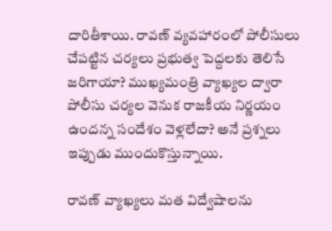దారితీశాయి. రావణ్‌ వ్యవహారంలో పోలీసులు చేపట్టిన చర్యలు ప్రభుత్వ పెద్దలకు తెలిసే జరిగాయా? ముఖ్యమంత్రి వ్యాఖ్యల ద్వారా పోలీసు చర్యల వెనుక రాజకీయ నిర్ణయం ఉందన్న సందేశం వెళ్లలేదా? అనే ప్రశ్నలు ఇప్పుడు ముందుకొస్తున్నాయి.

రావణ్‌ వ్యాఖ్యలు మత విద్వేషాలను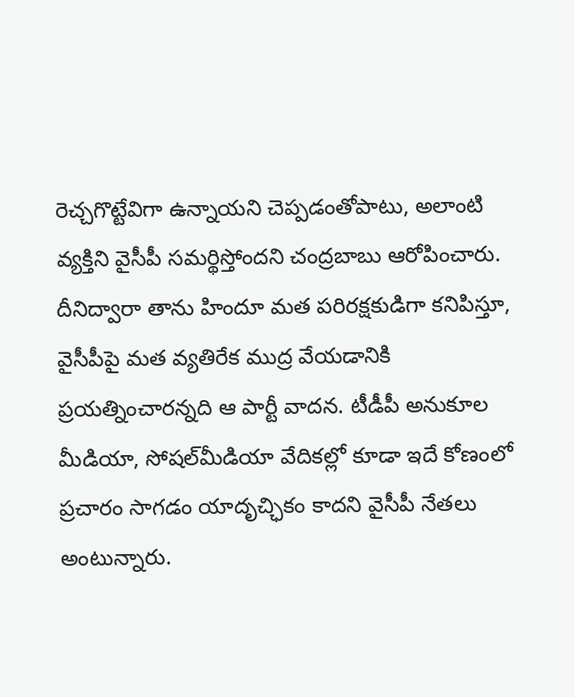రెచ్చగొట్టేవిగా ఉన్నాయని చెప్పడంతోపాటు, అలాంటి వ్యక్తిని వైసీపీ సమర్థిస్తోందని చంద్రబాబు ఆరోపించారు. దీనిద్వారా తాను హిందూ మత పరిరక్షకుడిగా కనిపిస్తూ, వైసీపీపై మత వ్యతిరేక ముద్ర వేయడానికి ప్రయత్నించారన్నది ఆ పార్టీ వాదన. టీడీపీ అనుకూల మీడియా, సోషల్‌మీడియా వేదికల్లో కూడా ఇదే కోణంలో ప్రచారం సాగడం యాదృచ్ఛికం కాదని వైసీపీ నేతలు అంటున్నారు.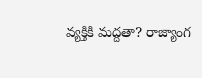వ్యక్తికి మద్దతా? రాజ్యాంగ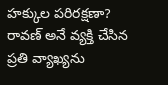హక్కుల పరిరక్షణా?
రావణ్‌ అనే వ్యక్తి చేసిన ప్రతి వ్యాఖ్యను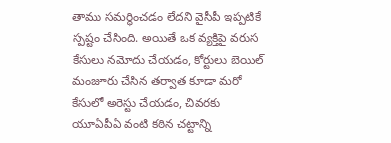తాము సమర్థించడం లేదని వైసీపీ ఇప్పటికే స్పష్టం చేసింది. అయితే ఒక వ్యక్తిపై వరుస కేసులు నమోదు చేయడం, కోర్టులు బెయిల్‌ మంజూరు చేసిన తర్వాత కూడా మరో కేసులో అరెస్టు చేయడం, చివరకు యూఏపీఏ వంటి కఠిన చట్టాన్ని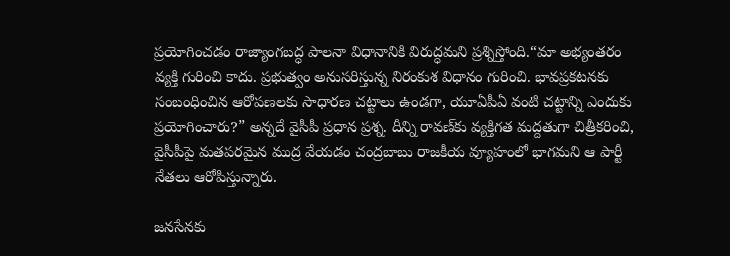ప్రయోగించడం రాజ్యాంగబద్ధ పాలనా విధానానికి విరుద్ధమని ప్రశ్నిస్తోంది.“మా అభ్యంతరం వ్యక్తి గురించి కాదు. ప్రభుత్వం అనుసరిస్తున్న నిరంకుశ విధానం గురించి. భావప్రకటనకు సంబంధించిన ఆరోపణలకు సాధారణ చట్టాలు ఉండగా, యూఏపీఏ వంటి చట్టాన్ని ఎందుకు ప్రయోగించారు?” అన్నదే వైసీపీ ప్రధాన ప్రశ్న. దీన్ని రావణ్‌కు వ్యక్తిగత మద్దతుగా చిత్రీకరించి, వైసీపీపై మతపరమైన ముద్ర వేయడం చంద్రబాబు రాజకీయ వ్యూహంలో భాగమని ఆ పార్టీ నేతలు ఆరోపిస్తున్నారు.

జనసేనకు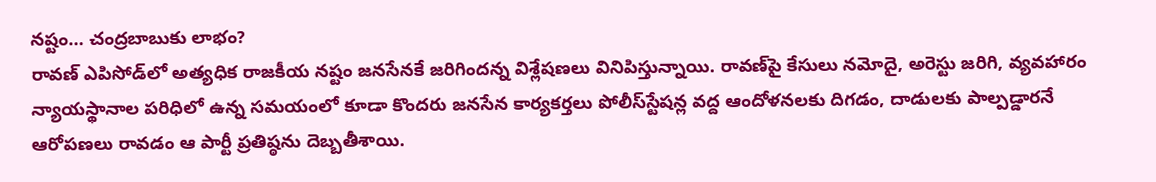నష్టం… చంద్రబాబుకు లాభం?
రావణ్‌ ఎపిసోడ్‌లో అత్యధిక రాజకీయ నష్టం జనసేనకే జరిగిందన్న విశ్లేషణలు వినిపిస్తున్నాయి. రావణ్‌పై కేసులు నమోదై, అరెస్టు జరిగి, వ్యవహారం న్యాయస్థానాల పరిధిలో ఉన్న సమయంలో కూడా కొందరు జనసేన కార్యకర్తలు పోలీస్‌స్టేషన్ల వద్ద ఆందోళనలకు దిగడం, దాడులకు పాల్పడ్డారనే ఆరోపణలు రావడం ఆ పార్టీ ప్రతిష్ఠను దెబ్బతీశాయి.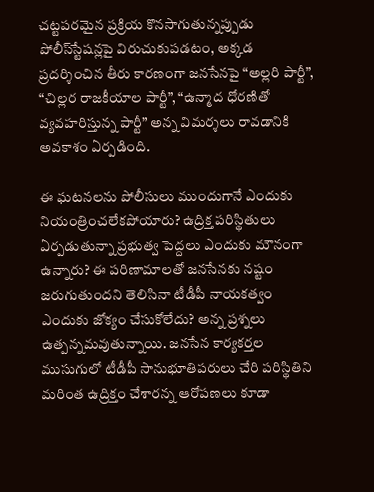చట్టపరమైన ప్రక్రియ కొనసాగుతున్నప్పుడు పోలీస్‌స్టేషన్లపై విరుచుకుపడటం, అక్కడ ప్రదర్శించిన తీరు కారణంగా జనసేనపై “అల్లరి పార్టీ”, “చిల్లర రాజకీయాల పార్టీ”, “ఉన్మాద ధోరణితో వ్యవహరిస్తున్న పార్టీ” అన్న విమర్శలు రావడానికి అవకాశం ఏర్పడింది.

ఈ ఘటనలను పోలీసులు ముందుగానే ఎందుకు నియంత్రించలేకపోయారు? ఉద్రిక్త పరిస్థితులు ఏర్పడుతున్నా ప్రభుత్వ పెద్దలు ఎందుకు మౌనంగా ఉన్నారు? ఈ పరిణామాలతో జనసేనకు నష్టం జరుగుతుందని తెలిసినా టీడీపీ నాయకత్వం ఎందుకు జోక్యం చేసుకోలేదు? అన్న ప్రశ్నలు ఉత్పన్నమవుతున్నాయి. జనసేన కార్యకర్తల ముసుగులో టీడీపీ సానుభూతిపరులు చేరి పరిస్థితిని మరింత ఉద్రిక్తం చేశారన్న ఆరోపణలు కూడా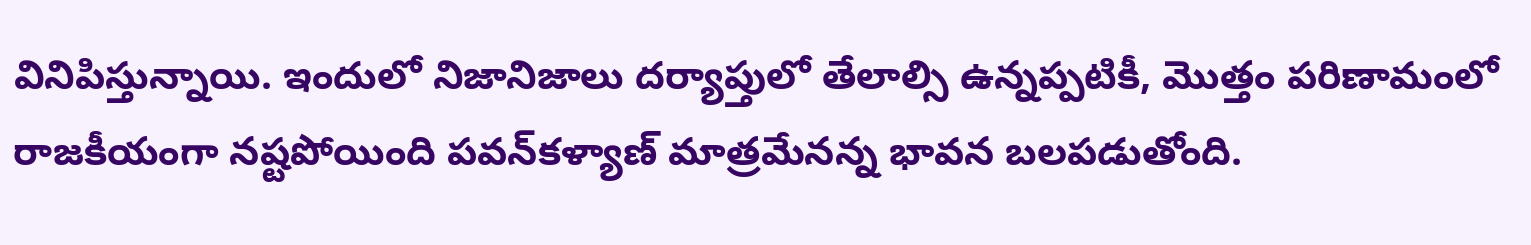వినిపిస్తున్నాయి. ఇందులో నిజానిజాలు దర్యాప్తులో తేలాల్సి ఉన్నప్పటికీ, మొత్తం పరిణామంలో రాజకీయంగా నష్టపోయింది పవన్‌కళ్యాణ్‌ మాత్రమేనన్న భావన బలపడుతోంది.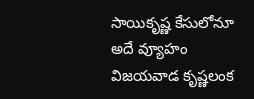సాయికృష్ణ కేసులోనూ అదే వ్యూహం
విజయవాడ కృష్ణలంక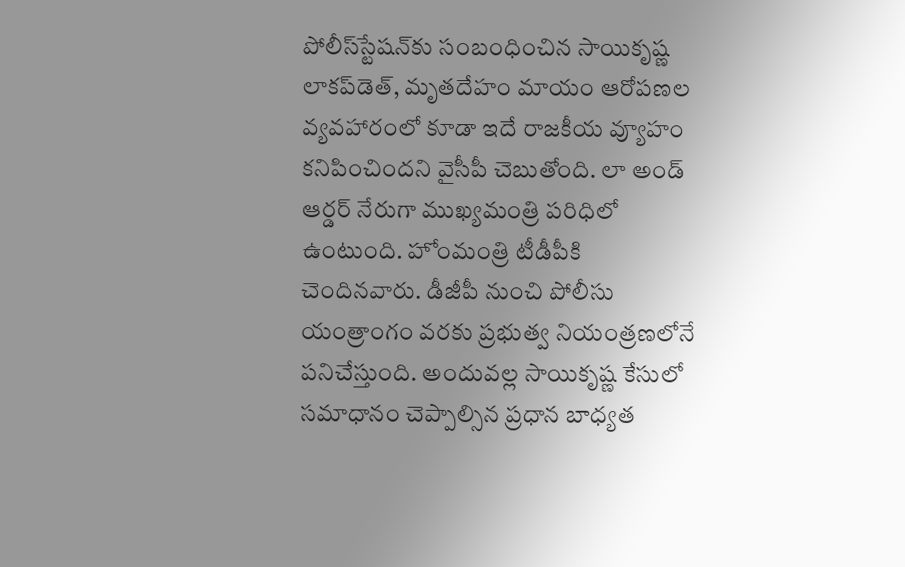పోలీస్‌స్టేషన్‌కు సంబంధించిన సాయికృష్ణ లాకప్‌డెత్‌, మృతదేహం మాయం ఆరోపణల వ్యవహారంలో కూడా ఇదే రాజకీయ వ్యూహం కనిపించిందని వైసీపీ చెబుతోంది. లా అండ్‌ ఆర్డర్‌ నేరుగా ముఖ్యమంత్రి పరిధిలో ఉంటుంది. హోంమంత్రి టీడీపీకి చెందినవారు. డీజీపీ నుంచి పోలీసు యంత్రాంగం వరకు ప్రభుత్వ నియంత్రణలోనే పనిచేస్తుంది. అందువల్ల సాయికృష్ణ కేసులో సమాధానం చెప్పాల్సిన ప్రధాన బాధ్యత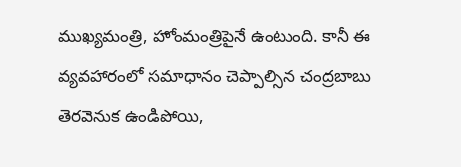ముఖ్యమంత్రి, హోంమంత్రిపైనే ఉంటుంది. కానీ ఈ వ్యవహారంలో సమాధానం చెప్పాల్సిన చంద్రబాబు తెరవెనుక ఉండిపోయి,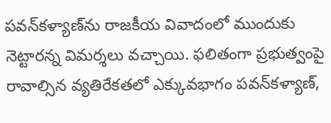పవన్‌కళ్యాణ్‌ను రాజకీయ వివాదంలో ముందుకు నెట్టారన్న విమర్శలు వచ్చాయి. ఫలితంగా ప్రభుత్వంపై రావాల్సిన వ్యతిరేకతలో ఎక్కువభాగం పవన్‌కళ్యాణ్‌,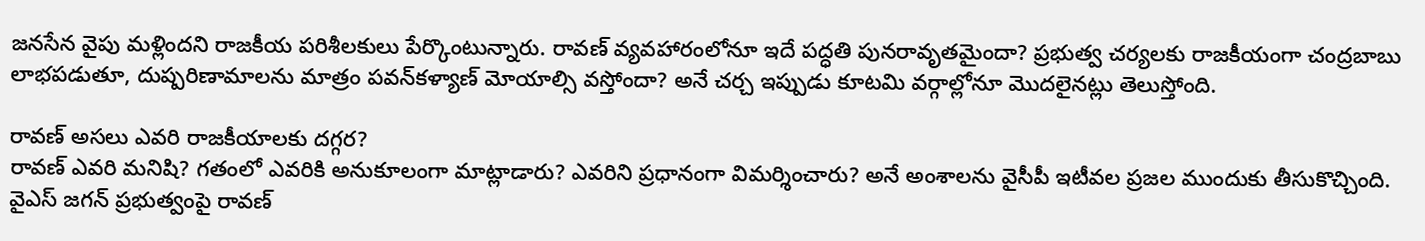జనసేన వైపు మళ్లిందని రాజకీయ పరిశీలకులు పేర్కొంటున్నారు. రావణ్‌ వ్యవహారంలోనూ ఇదే పద్ధతి పునరావృతమైందా? ప్రభుత్వ చర్యలకు రాజకీయంగా చంద్రబాబు లాభపడుతూ, దుష్పరిణామాలను మాత్రం పవన్‌కళ్యాణ్‌ మోయాల్సి వస్తోందా? అనే చర్చ ఇప్పుడు కూటమి వర్గాల్లోనూ మొదలైనట్లు తెలుస్తోంది.

రావణ్‌ అసలు ఎవరి రాజకీయాలకు దగ్గర?
రావణ్‌ ఎవరి మనిషి? గతంలో ఎవరికి అనుకూలంగా మాట్లాడారు? ఎవరిని ప్రధానంగా విమర్శించారు? అనే అంశాలను వైసీపీ ఇటీవల ప్రజల ముందుకు తీసుకొచ్చింది. వైఎస్‌ జగన్‌ ప్రభుత్వంపై రావణ్‌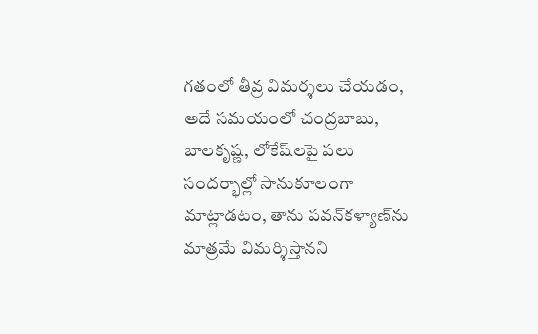గతంలో తీవ్ర విమర్శలు చేయడం, అదే సమయంలో చంద్రబాబు, బాలకృష్ణ, లోకేష్‌లపై పలు సందర్భాల్లో సానుకూలంగా మాట్లాడటం, తాను పవన్‌కళ్యాణ్‌ను మాత్రమే విమర్శిస్తానని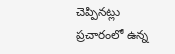చెప్పినట్లు ప్రచారంలో ఉన్న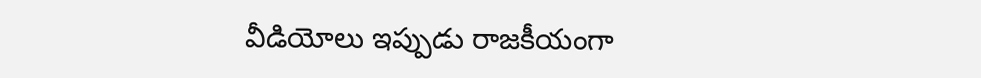వీడియోలు ఇప్పుడు రాజకీయంగా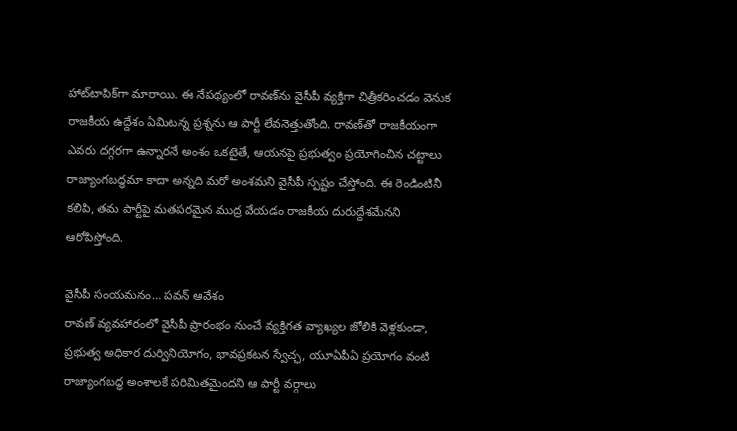హాట్‌టాపిక్‌గా మారాయి. ఈ నేపథ్యంలో రావణ్‌ను వైసీపీ వ్యక్తిగా చిత్రీకరించడం వెనుక రాజకీయ ఉద్దేశం ఏమిటన్న ప్రశ్నను ఆ పార్టీ లేవనెత్తుతోంది. రావణ్‌తో రాజకీయంగా ఎవరు దగ్గరగా ఉన్నారనే అంశం ఒకటైతే, ఆయనపై ప్రభుత్వం ప్రయోగించిన చట్టాలు రాజ్యాంగబద్ధమా కాదా అన్నది మరో అంశమని వైసీపీ స్పష్టం చేస్తోంది. ఈ రెండింటినీ కలిపి, తమ పార్టీపై మతపరమైన ముద్ర వేయడం రాజకీయ దురుద్దేశమేనని ఆరోపిస్తోంది.

వైసీపీ సంయమనం… పవన్‌ ఆవేశం
రావణ్‌ వ్యవహారంలో వైసీపీ ప్రారంభం నుంచే వ్యక్తిగత వ్యాఖ్యల జోలికి వెళ్లకుండా, ప్రభుత్వ అధికార దుర్వినియోగం, భావప్రకటన స్వేచ్ఛ, యూఏపీఏ ప్రయోగం వంటి రాజ్యాంగబద్ధ అంశాలకే పరిమితమైందని ఆ పార్టీ వర్గాలు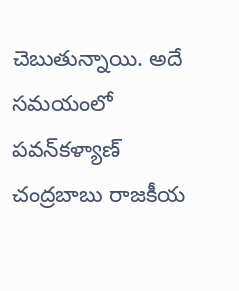చెబుతున్నాయి. అదే సమయంలో పవన్‌కళ్యాణ్‌ చంద్రబాబు రాజకీయ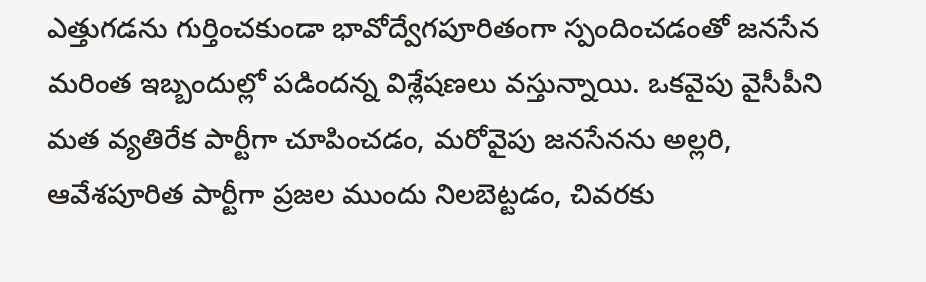ఎత్తుగడను గుర్తించకుండా భావోద్వేగపూరితంగా స్పందించడంతో జనసేన మరింత ఇబ్బందుల్లో పడిందన్న విశ్లేషణలు వస్తున్నాయి. ఒకవైపు వైసీపీని మత వ్యతిరేక పార్టీగా చూపించడం, మరోవైపు జనసేనను అల్లరి, ఆవేశపూరిత పార్టీగా ప్రజల ముందు నిలబెట్టడం, చివరకు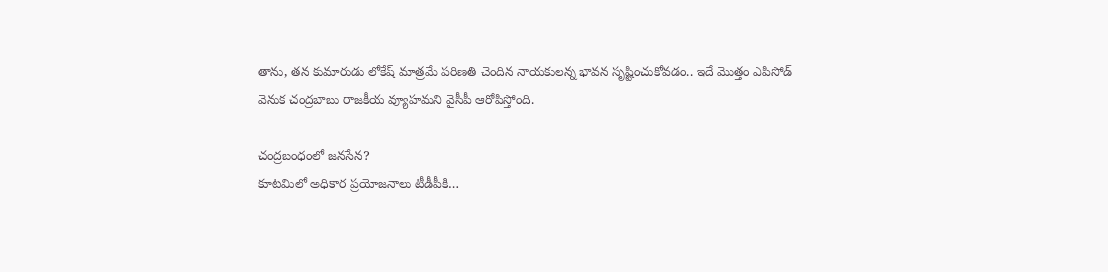తాను, తన కుమారుడు లోకేష్‌ మాత్రమే పరిణతి చెందిన నాయకులన్న భావన సృష్టించుకోవడం.. ఇదే మొత్తం ఎపిసోడ్‌ వెనుక చంద్రబాబు రాజకీయ వ్యూహమని వైసీపీ ఆరోపిస్తోంది.

చంద్రబంధంలో జనసేన?
కూటమిలో అధికార ప్రయోజనాలు టీడీపీకి…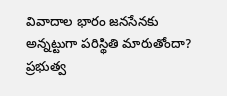వివాదాల భారం జనసేనకు అన్నట్టుగా పరిస్థితి మారుతోందా? ప్రభుత్వ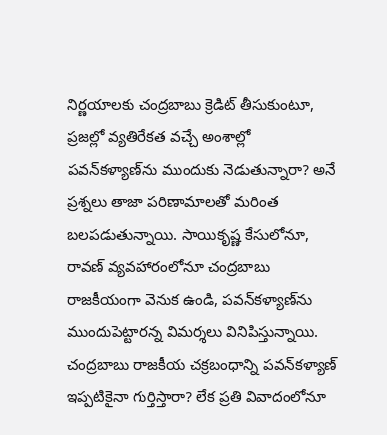నిర్ణయాలకు చంద్రబాబు క్రెడిట్‌ తీసుకుంటూ, ప్రజల్లో వ్యతిరేకత వచ్చే అంశాల్లో పవన్‌కళ్యాణ్‌ను ముందుకు నెడుతున్నారా? అనే ప్రశ్నలు తాజా పరిణామాలతో మరింత బలపడుతున్నాయి. సాయికృష్ణ కేసులోనూ, రావణ్‌ వ్యవహారంలోనూ చంద్రబాబు రాజకీయంగా వెనుక ఉండి, పవన్‌కళ్యాణ్‌ను ముందుపెట్టారన్న విమర్శలు వినిపిస్తున్నాయి. చంద్రబాబు రాజకీయ చక్రబంధాన్ని పవన్‌కళ్యాణ్‌ ఇప్పటికైనా గుర్తిస్తారా? లేక ప్రతి వివాదంలోనూ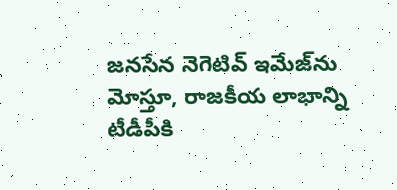జనసేన నెగెటివ్‌ ఇమేజ్‌ను మోస్తూ, రాజకీయ లాభాన్ని టీడీపీకి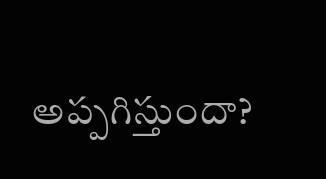అప్పగిస్తుందా?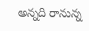అన్నది రానున్న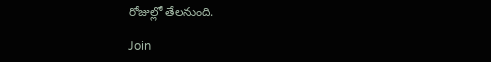రోజుల్లో తేలనుంది.

Join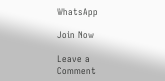WhatsApp

Join Now

Leave a Comment